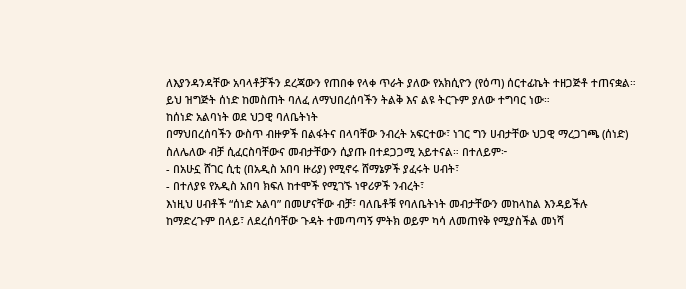ለእያንዳንዳቸው አባላቶቻችን ደረጃውን የጠበቀ የላቀ ጥራት ያለው የአክሲዮን (የዕጣ) ሰርተፊኬት ተዘጋጅቶ ተጠናቋል። ይህ ዝግጅት ሰነድ ከመስጠት ባለፈ ለማህበረሰባችን ትልቅ እና ልዩ ትርጉም ያለው ተግባር ነው።
ከሰነድ አልባነት ወደ ህጋዊ ባለቤትነት
በማህበረሰባችን ውስጥ ብዙዎች በልፋትና በላባቸው ንብረት አፍርተው፣ ነገር ግን ሀብታቸው ህጋዊ ማረጋገጫ (ሰነድ) ስለሌለው ብቻ ሲፈርስባቸውና መብታቸውን ሲያጡ በተደጋጋሚ አይተናል። በተለይም፦
- በአሁኗ ሸገር ሲቲ (በአዲስ አበባ ዙሪያ) የሚኖሩ ሸማኔዎች ያፈሩት ሀብት፣
- በተለያዩ የአዲስ አበባ ክፍለ ከተሞች የሚገኙ ነዋሪዎች ንብረት፣
እነዚህ ሀብቶች “ሰነድ አልባ” በመሆናቸው ብቻ፣ ባለቤቶቹ የባለቤትነት መብታቸውን መከላከል እንዳይችሉ ከማድረጉም በላይ፣ ለደረሰባቸው ጉዳት ተመጣጣኝ ምትክ ወይም ካሳ ለመጠየቅ የሚያስችል መነሻ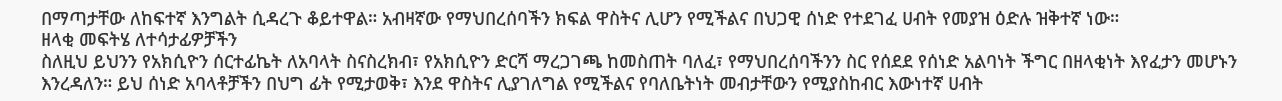በማጣታቸው ለከፍተኛ እንግልት ሲዳረጉ ቆይተዋል። አብዛኛው የማህበረሰባችን ክፍል ዋስትና ሊሆን የሚችልና በህጋዊ ሰነድ የተደገፈ ሀብት የመያዝ ዕድሉ ዝቅተኛ ነው።
ዘላቂ መፍትሄ ለተሳታፊዎቻችን
ስለዚህ ይህንን የአክሲዮን ሰርተፊኬት ለአባላት ስናስረክብ፣ የአክሲዮን ድርሻ ማረጋገጫ ከመስጠት ባለፈ፣ የማህበረሰባችንን ስር የሰደደ የሰነድ አልባነት ችግር በዘላቂነት እየፈታን መሆኑን እንረዳለን። ይህ ሰነድ አባላቶቻችን በህግ ፊት የሚታወቅ፣ እንደ ዋስትና ሊያገለግል የሚችልና የባለቤትነት መብታቸውን የሚያስከብር እውነተኛ ሀብት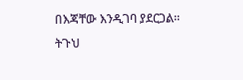በእጃቸው እንዲገባ ያደርጋል።
ትጉህ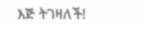እጅ ትገዛለች!